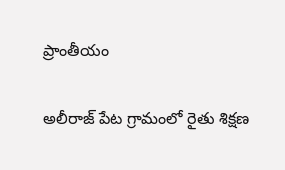ప్రాంతీయం

అలీరాజ్ పేట గ్రామంలో రైతు శిక్షణ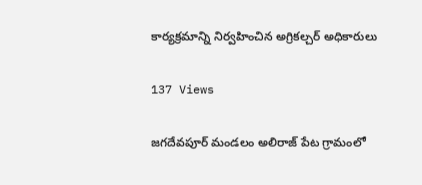కార్యక్రమాన్ని నిర్వహించిన అగ్రికల్చర్ అధికారులు

137 Views

జగదేవపూర్ మండలం అలిరాజ్ పేట గ్రామంలో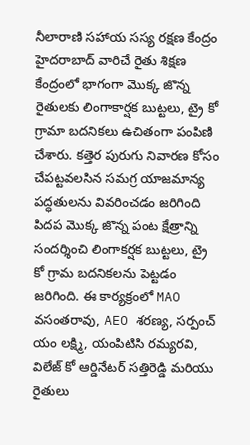నీలారాణి సహాయ సస్య రక్షణ కేంద్రం హైదరాబాద్ వారిచే రైతు శిక్షణ కేంద్రంలో భాగంగా మొక్క జొన్న రైతులకు లింగాకార్షక బుట్టలు, ట్రై కో గ్రామా బదనికలు ఉచితంగా పంపిణి చేశారు. కత్తెర పురుగు నివారణ కోసం చేపట్టవలసిన సమగ్ర యాజమాన్య పద్ధతులను వివరించడం జరిగింది పిదప మొక్క జొన్న పంట క్షేత్రాన్ని సందర్శించి లింగాకర్షక బుట్టలు, ట్రై కో గ్రామ బదనికలను పెట్టడం జరిగింది. ఈ కార్యక్రంలో MAO వసంతరావు, AEO శరణ్య, సర్పంచ్ యం లక్ష్మి, యంపిటిసి రమ్యరవి, విలేజ్ కో ఆర్డినేటర్ సత్తిరెడ్డి మరియు రైతులు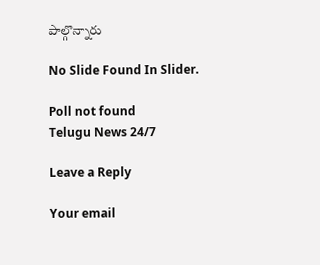పాల్గొన్నారు

No Slide Found In Slider.

Poll not found
Telugu News 24/7

Leave a Reply

Your email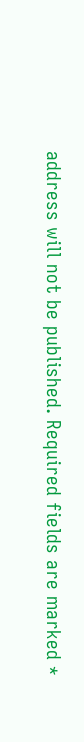address will not be published. Required fields are marked *